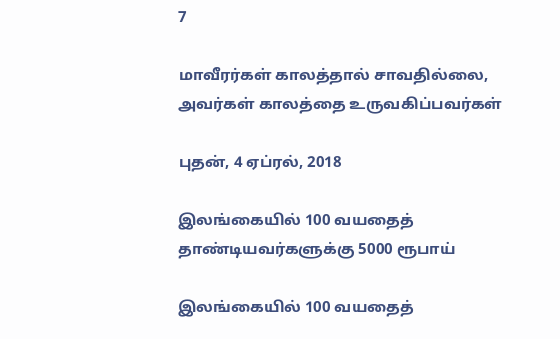7

மாவீரர்கள் காலத்தால் சாவதில்லை, அவர்கள் காலத்தை உருவகிப்பவர்கள்

புதன், 4 ஏப்ரல், 2018

இலங்கையில் 100 வயதைத் தாண்டியவர்களுக்கு 5000 ரூபாய்

இலங்கையில் 100 வயதைத்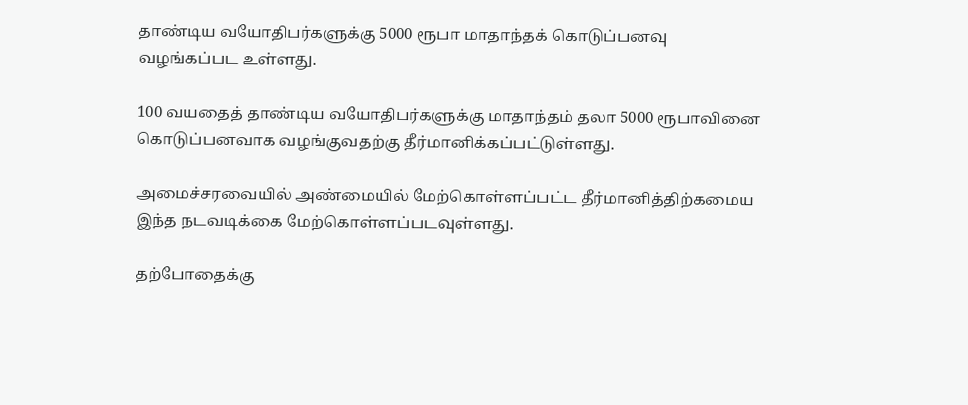தாண்டிய வயோதிபர்களுக்கு 5000 ரூபா மாதாந்தக் கொடுப்பனவு வழங்கப்பட உள்ளது.

100 வயதைத் தாண்டிய வயோதிபர்களுக்கு மாதாந்தம் தலா 5000 ரூபாவினை கொடுப்பனவாக வழங்குவதற்கு தீர்மானிக்கப்பட்டுள்ளது.

அமைச்சரவையில் அண்மையில் மேற்கொள்ளப்பட்ட தீர்மானித்திற்கமைய இந்த நடவடிக்கை மேற்கொள்ளப்படவுள்ளது.

தற்போதைக்கு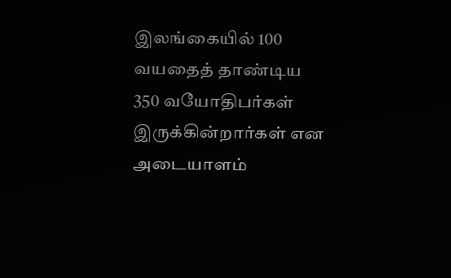இலங்கையில் 100 வயதைத் தாண்டிய 350 வயோதிபர்கள் இருக்கின்றார்கள் என அடையாளம்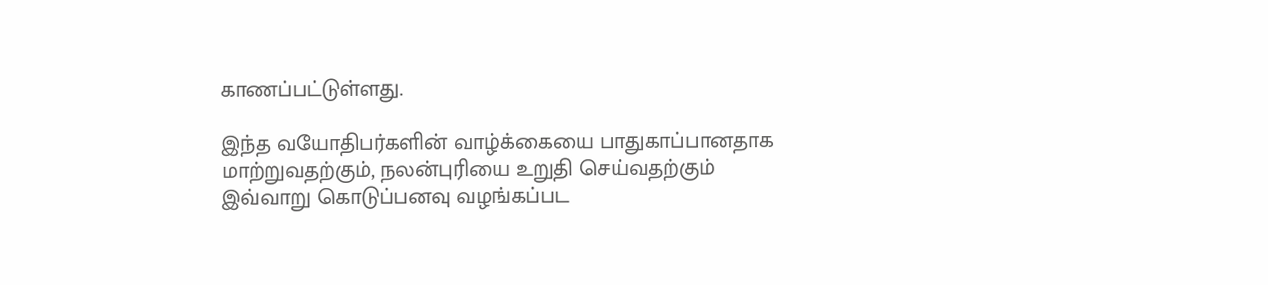காணப்பட்டுள்ளது.

இந்த வயோதிபர்களின் வாழ்க்கையை பாதுகாப்பானதாக மாற்றுவதற்கும், நலன்புரியை உறுதி செய்வதற்கும் இவ்வாறு கொடுப்பனவு வழங்கப்பட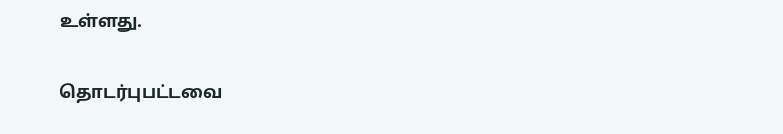உள்ளது.

தொடர்புபட்டவை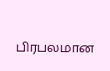பிரபலமான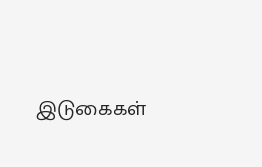இடுகைகள்